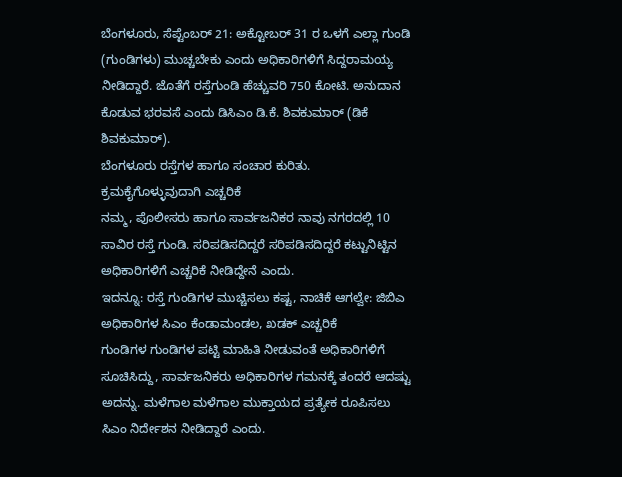ಬೆಂಗಳೂರು, ಸೆಪ್ಟೆಂಬರ್ 21: ಅಕ್ಟೋಬರ್ 31 ರ ಒಳಗೆ ಎಲ್ಲಾ ಗುಂಡಿ (ಗುಂಡಿಗಳು) ಮುಚ್ಚಬೇಕು ಎಂದು ಅಧಿಕಾರಿಗಳಿಗೆ ಸಿದ್ದರಾಮಯ್ಯ ನೀಡಿದ್ದಾರೆ. ಜೊತೆಗೆ ರಸ್ತೆಗುಂಡಿ ಹೆಚ್ಚುವರಿ 750 ಕೋಟಿ. ಅನುದಾನ ಕೊಡುವ ಭರವಸೆ ಎಂದು ಡಿಸಿಎಂ ಡಿ.ಕೆ. ಶಿವಕುಮಾರ್ (ಡಿಕೆ ಶಿವಕುಮಾರ್).
ಬೆಂಗಳೂರು ರಸ್ತೆಗಳ ಹಾಗೂ ಸಂಚಾರ ಕುರಿತು.
ಕ್ರಮಕೈಗೊಳ್ಳುವುದಾಗಿ ಎಚ್ಚರಿಕೆ
ನಮ್ಮ, ಪೊಲೀಸರು ಹಾಗೂ ಸಾರ್ವಜನಿಕರ ನಾವು ನಗರದಲ್ಲಿ 10 ಸಾವಿರ ರಸ್ತೆ ಗುಂಡಿ. ಸರಿಪಡಿಸದಿದ್ದರೆ ಸರಿಪಡಿಸದಿದ್ದರೆ ಕಟ್ಟುನಿಟ್ಟಿನ ಅಧಿಕಾರಿಗಳಿಗೆ ಎಚ್ಚರಿಕೆ ನೀಡಿದ್ದೇನೆ ಎಂದು.
ಇದನ್ನೂ: ರಸ್ತೆ ಗುಂಡಿಗಳ ಮುಚ್ಚಿಸಲು ಕಷ್ಟ, ನಾಚಿಕೆ ಆಗಲ್ವೇ: ಜಿಬಿಎ ಅಧಿಕಾರಿಗಳ ಸಿಎಂ ಕೆಂಡಾಮಂಡಲ, ಖಡಕ್ ಎಚ್ಚರಿಕೆ
ಗುಂಡಿಗಳ ಗುಂಡಿಗಳ ಪಟ್ಟಿ ಮಾಹಿತಿ ನೀಡುವಂತೆ ಅಧಿಕಾರಿಗಳಿಗೆ ಸೂಚಿಸಿದ್ದು, ಸಾರ್ವಜನಿಕರು ಅಧಿಕಾರಿಗಳ ಗಮನಕ್ಕೆ ತಂದರೆ ಆದಷ್ಟು ಅದನ್ನು. ಮಳೆಗಾಲ ಮಳೆಗಾಲ ಮುಕ್ತಾಯದ ಪ್ರತ್ಯೇಕ ರೂಪಿಸಲು ಸಿಎಂ ನಿರ್ದೇಶನ ನೀಡಿದ್ದಾರೆ ಎಂದು.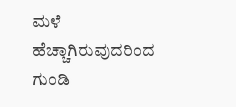ಮಳೆ ಹೆಚ್ಚಾಗಿರುವುದರಿಂದ ಗುಂಡಿ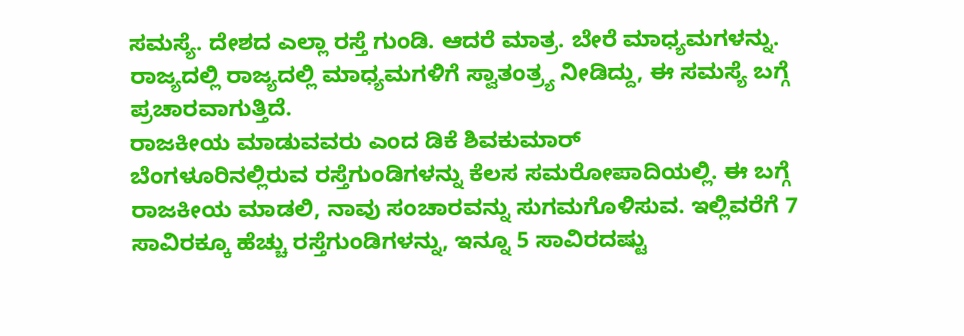ಸಮಸ್ಯೆ. ದೇಶದ ಎಲ್ಲಾ ರಸ್ತೆ ಗುಂಡಿ. ಆದರೆ ಮಾತ್ರ. ಬೇರೆ ಮಾಧ್ಯಮಗಳನ್ನು. ರಾಜ್ಯದಲ್ಲಿ ರಾಜ್ಯದಲ್ಲಿ ಮಾಧ್ಯಮಗಳಿಗೆ ಸ್ವಾತಂತ್ರ್ಯ ನೀಡಿದ್ದು, ಈ ಸಮಸ್ಯೆ ಬಗ್ಗೆ ಪ್ರಚಾರವಾಗುತ್ತಿದೆ.
ರಾಜಕೀಯ ಮಾಡುವವರು ಎಂದ ಡಿಕೆ ಶಿವಕುಮಾರ್
ಬೆಂಗಳೂರಿನಲ್ಲಿರುವ ರಸ್ತೆಗುಂಡಿಗಳನ್ನು ಕೆಲಸ ಸಮರೋಪಾದಿಯಲ್ಲಿ. ಈ ಬಗ್ಗೆ ರಾಜಕೀಯ ಮಾಡಲಿ, ನಾವು ಸಂಚಾರವನ್ನು ಸುಗಮಗೊಳಿಸುವ. ಇಲ್ಲಿವರೆಗೆ 7 ಸಾವಿರಕ್ಕೂ ಹೆಚ್ಚು ರಸ್ತೆಗುಂಡಿಗಳನ್ನು, ಇನ್ನೂ 5 ಸಾವಿರದಷ್ಟು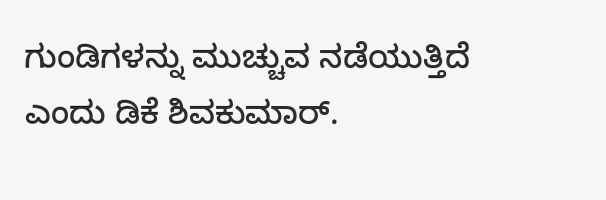ಗುಂಡಿಗಳನ್ನು ಮುಚ್ಚುವ ನಡೆಯುತ್ತಿದೆ ಎಂದು ಡಿಕೆ ಶಿವಕುಮಾರ್.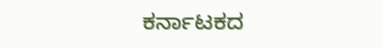ಕರ್ನಾಟಕದ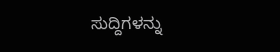ಸುದ್ದಿಗಳನ್ನು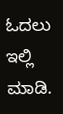ಓದಲು ಇಲ್ಲಿ ಮಾಡಿ.